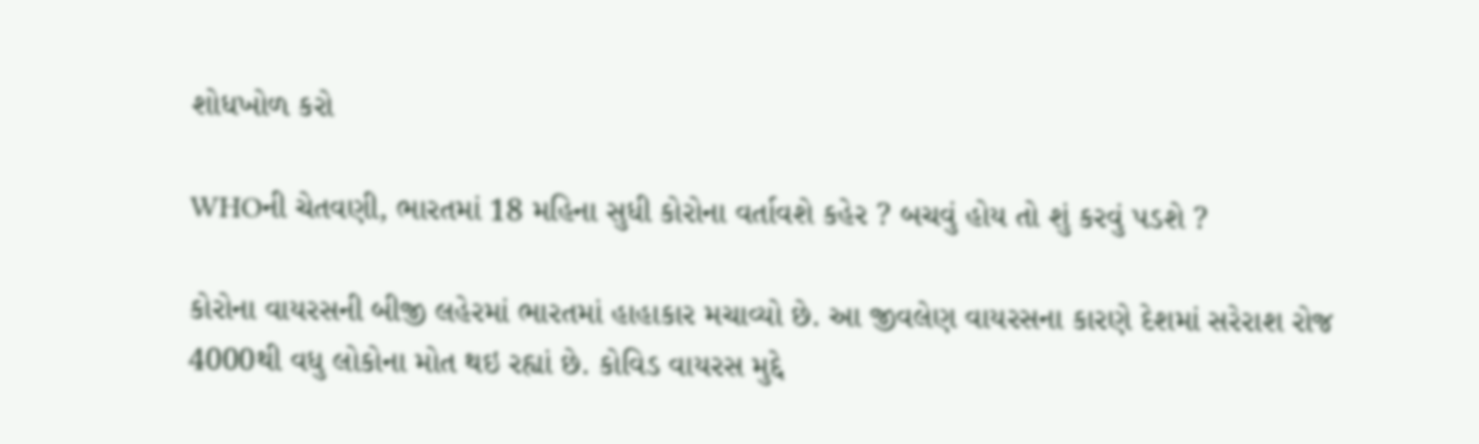શોધખોળ કરો

WHOની ચેતવણી, ભારતમાં 18 મહિના સુધી કોરોના વર્તાવશે કહેર ? બચવું હોય તો શું કરવું પડશે ?

કોરોના વાયરસની બીજી લહેરમાં ભારતમાં હાહાકાર મચાવ્યો છે. આ જીવલેણ વાયરસના કારણે દેશમાં સરેરાશ રોજ 4000થી વધુ લોકોના મોત થઇ રહ્યાં છે. કોવિડ વાયરસ મુદ્દે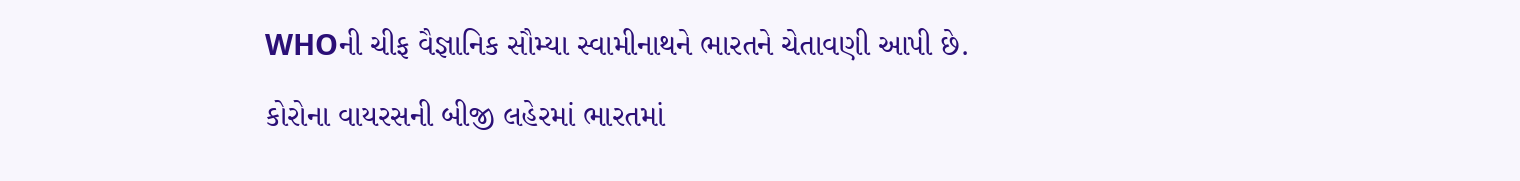WHOની ચીફ વૈજ્ઞાનિક સૌમ્યા સ્વામીનાથને ભારતને ચેતાવણી આપી છે.

કોરોના વાયરસની બીજી લહેરમાં ભારતમાં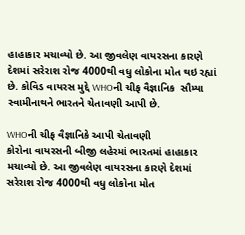હાહાકાર મચાવ્યો છે. આ જીવલેણ વાયરસના કારણે દેશમાં સરેરાશ રોજ 4000થી વધુ લોકોના મોત થઇ રહ્યાં છે. કોવિડ વાયરસ મુદ્દે WHOની ચીફ વૈજ્ઞાનિક  સૌમ્યા સ્વામીનાથને ભારતને ચેતાવણી આપી છે.

WHOની ચીફ વૈજ્ઞાનિકે આપી ચેતાવણી
કોરોના વાયરસની બીજી લહેરમાં ભારતમાં હાહાકાર મચાવ્યો છે. આ જીવલેણ વાયરસના કારણે દેશમાં સરેરાશ રોજ 4000થી વધુ લોકોના મોત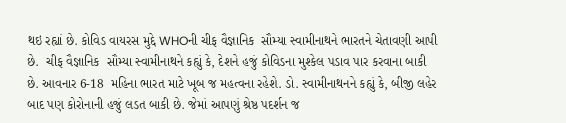થઇ રહ્યાં છે. કોવિડ વાયરસ મુદ્દે WHOની ચીફ વૈજ્ઞાનિક  સૌમ્યા સ્વામીનાથને ભારતને ચેતાવણી આપી છે.  ચીફ વૈજ્ઞાનિક  સૌમ્યા સ્વામીનાથને કહ્યું કે, દેશને હજું કોવિડના મુશ્કેલ પડાવ પાર કરવાના બાકી છે. આવનાર 6-18  મહિના ભારત માટે ખૂબ જ મહત્વના રહેશે. ડો. સ્વામીનાથનને કહ્યું કે, બીજી લહેર બાદ પણ કોરોનાની હજું લડત બાકી છે. જેમાં આપણું શ્રેષ્ઠ પદર્શન જ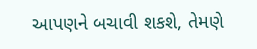આપણને બચાવી શકશે, તેમણે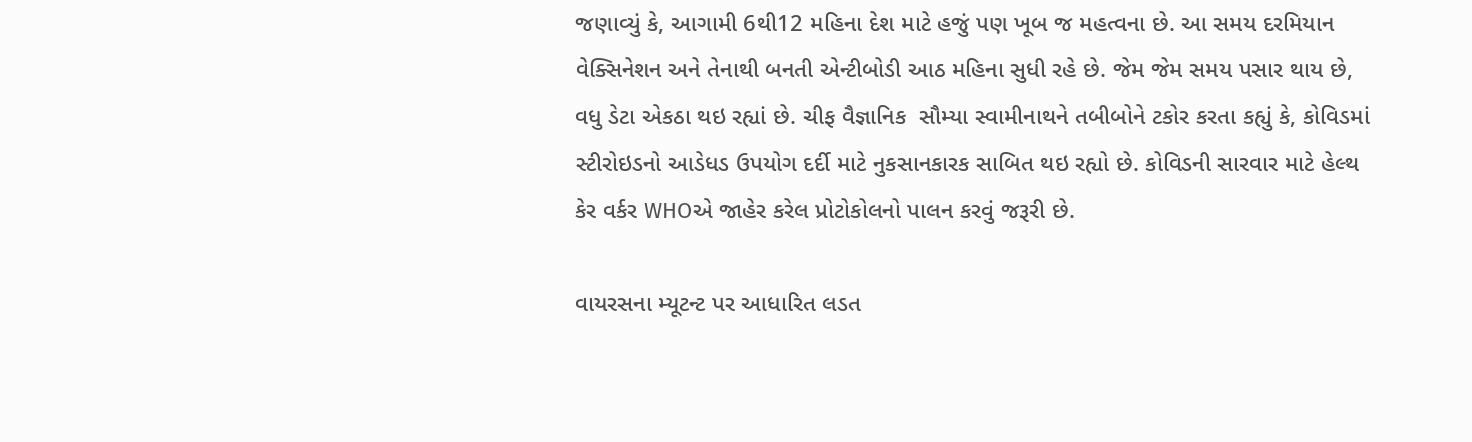જણાવ્યું કે, આગામી 6થી12 મહિના દેશ માટે હજું પણ ખૂબ જ મહત્વના છે. આ સમય દરમિયાન વેક્સિનેશન અને તેનાથી બનતી એન્ટીબોડી આઠ મહિના સુધી રહે છે. જેમ જેમ સમય પસાર થાય છે, વધુ ડેટા એકઠા થઇ રહ્યાં છે. ચીફ વૈજ્ઞાનિક  સૌમ્યા સ્વામીનાથને તબીબોને ટકોર કરતા કહ્યું કે, કોવિડમાં સ્ટીરોઇડનો આડેધડ ઉપયોગ દર્દી માટે નુકસાનકારક સાબિત થઇ રહ્યો છે. કોવિડની સારવાર માટે હેલ્થ કેર વર્કર WHOએ જાહેર કરેલ પ્રોટોકોલનો પાલન કરવું જરૂરી છે.

વાયરસના મ્યૂટન્ટ પર આધારિત લડત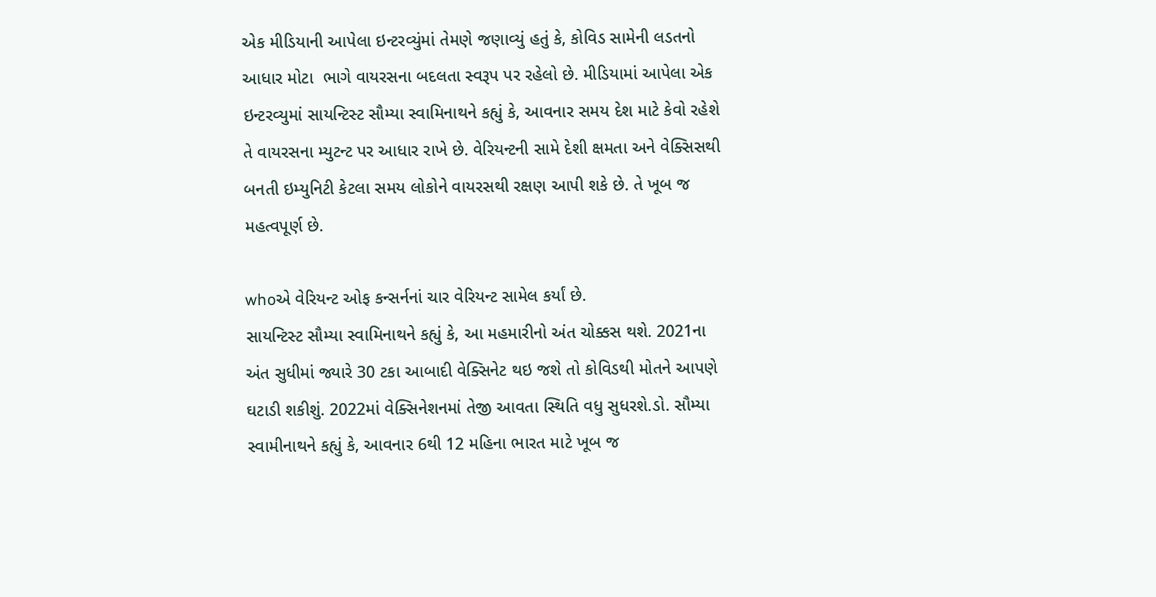એક મીડિયાની આપેલા ઇન્ટરવ્યુંમાં તેમણે જણાવ્યું હતું કે, કોવિડ સામેની લડતનો આધાર મોટા  ભાગે વાયરસના બદલતા સ્વરૂપ પર રહેલો છે. મીડિયામાં આપેલા એક ઇન્ટરવ્યુમાં સાયન્ટિસ્ટ સૌમ્યા સ્વામિનાથને કહ્યું કે, આવનાર સમય દેશ માટે કેવો રહેશે તે વાયરસના મ્યુટન્ટ પર આધાર રાખે છે. વેરિયન્ટની સામે દેશી ક્ષમતા અને વેક્સિસથી બનતી ઇમ્યુનિટી કેટલા સમય લોકોને વાયરસથી રક્ષણ આપી શકે છે. તે ખૂબ જ મહત્વપૂર્ણ છે.

whoએ વેરિયન્ટ ઓફ કન્સર્નનાં ચાર વેરિયન્ટ સામેલ કર્યાં છે.
સાયન્ટિસ્ટ સૌમ્યા સ્વામિનાથને કહ્યું કે, આ મહમારીનો અંત ચોક્કસ થશે. 2021ના અંત સુધીમાં જ્યારે 30 ટકા આબાદી વેક્સિનેટ થઇ જશે તો કોવિડથી મોતને આપણે ઘટાડી શકીશું. 2022માં વેક્સિનેશનમાં તેજી આવતા સ્થિતિ વધુ સુધરશે.ડો. સૌમ્યા સ્વામીનાથને કહ્યું કે, આવનાર 6થી 12 મહિના ભારત માટે ખૂબ જ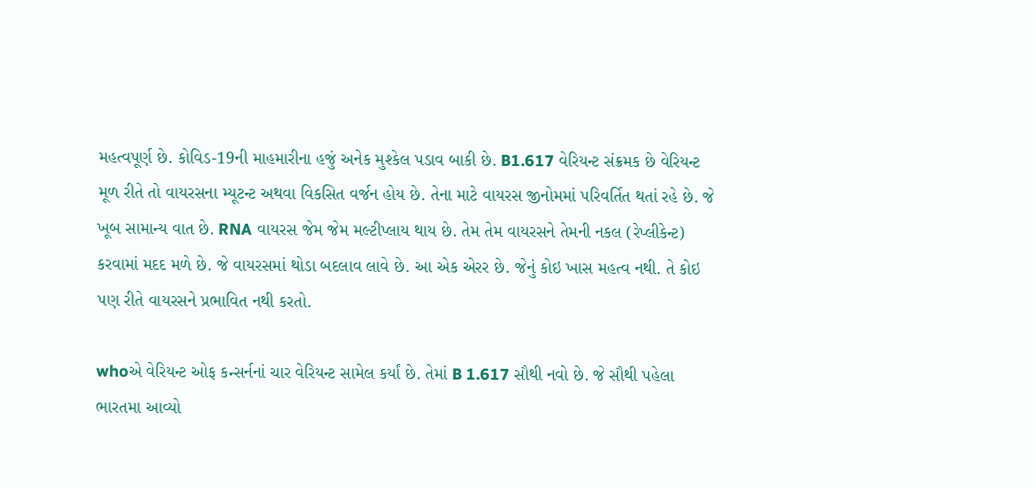મહત્વપૂર્ણ છે. કોવિડ-19ની માહમારીના હજું અનેક મુશ્કેલ પડાવ બાકી છે. B1.617 વેરિયન્ટ સંક્રમક છે વેરિયન્ટ મૂળ રીતે તો વાયરસના મ્યૂટન્ટ અથવા વિકસિત વર્જન હોય છે. તેના માટે વાયરસ જીનોમમાં પરિવર્તિત થતાં રહે છે. જે ખૂબ સામાન્ય વાત છે. RNA વાયરસ જેમ જેમ મલ્ટીપ્લાય થાય છે. તેમ તેમ વાયરસને તેમની નકલ (રેપ્લીકેન્ટ) કરવામાં મદદ મળે છે. જે વાયરસમાં થોડા બદલાવ લાવે છે. આ એક એરર છે. જેનું કોઇ ખાસ મહત્વ નથી. તે કોઇ પણ રીતે વાયરસને પ્રભાવિત નથી કરતો.

whoએ વેરિયન્ટ ઓફ કન્સર્નનાં ચાર વેરિયન્ટ સામેલ કર્યાં છે. તેમાં B 1.617 સૌથી નવો છે. જે સૌથી પહેલા ભારતમા આવ્યો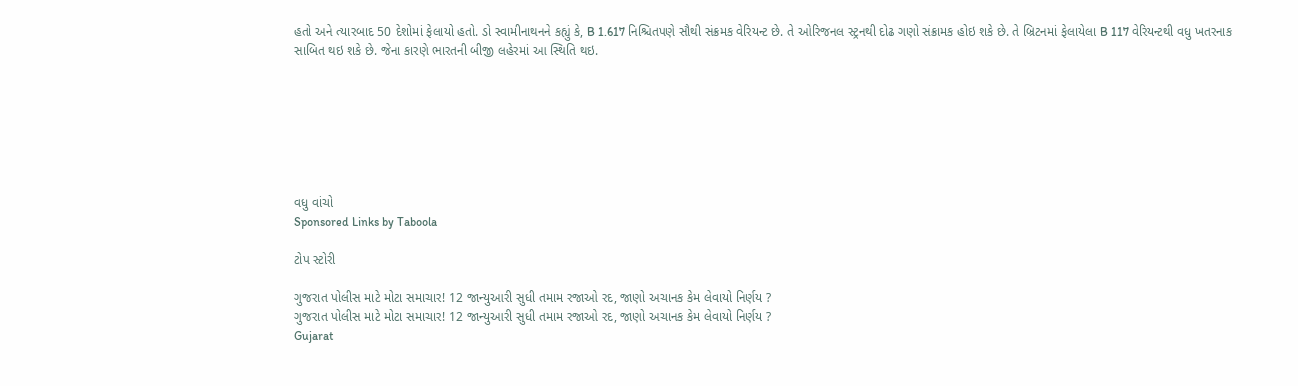હતો અને ત્યારબાદ 50 દેશોમાં ફેલાયો હતો. ડો સ્વામીનાથનને કહ્યું કે, B 1.617 નિશ્ચિતપણે સૌથી સંક્રમક વેરિયન્ટ છે. તે ઓરિજનલ સ્ટ્રનથી દોઢ ગણો સંક્રામક હોઇ શકે છે. તે બ્રિટનમાં ફેલાયેલા B 117 વેરિયન્ટથી વધુ ખતરનાક સાબિત થઇ શકે છે. જેના કારણે ભારતની બીજી લહેરમાં આ સ્થિતિ થઇ.







વધુ વાંચો
Sponsored Links by Taboola

ટોપ સ્ટોરી

ગુજરાત પોલીસ માટે મોટા સમાચાર! 12 જાન્યુઆરી સુધી તમામ રજાઓ રદ, જાણો અચાનક કેમ લેવાયો નિર્ણય ?
ગુજરાત પોલીસ માટે મોટા સમાચાર! 12 જાન્યુઆરી સુધી તમામ રજાઓ રદ, જાણો અચાનક કેમ લેવાયો નિર્ણય ?
Gujarat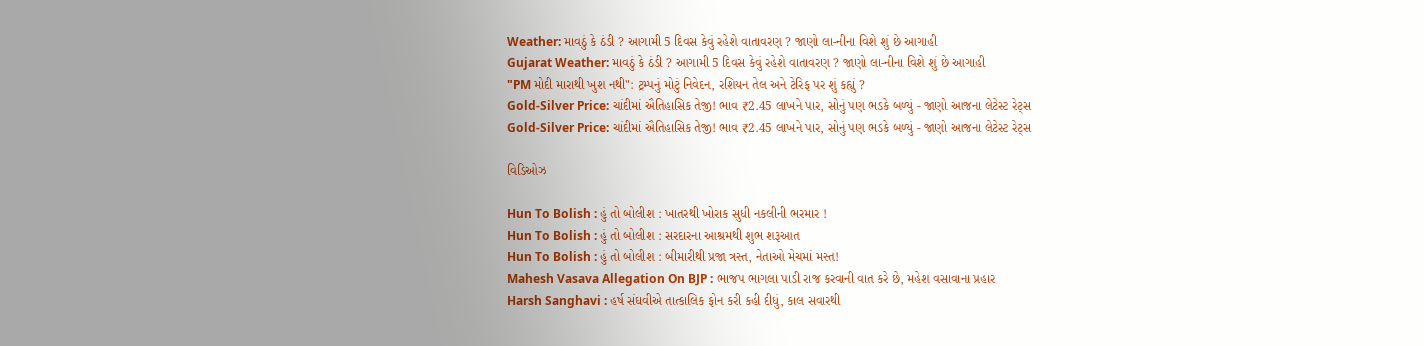Weather: માવઠું કે ઠંડી ? આગામી 5 દિવસ કેવું રહેશે વાતાવરણ ? જાણો લા-નીના વિશે શું છે આગાહી
Gujarat Weather: માવઠું કે ઠંડી ? આગામી 5 દિવસ કેવું રહેશે વાતાવરણ ? જાણો લા-નીના વિશે શું છે આગાહી
"PM મોદી મારાથી ખુશ નથી": ટ્રમ્પનું મોટું નિવેદન, રશિયન તેલ અને ટેરિફ પર શું કહ્યું ?
Gold-Silver Price: ચાંદીમાં ઐતિહાસિક તેજી! ભાવ ₹2.45 લાખને પાર, સોનું પણ ભડકે બળ્યું - જાણો આજના લેટેસ્ટ રેટ્સ
Gold-Silver Price: ચાંદીમાં ઐતિહાસિક તેજી! ભાવ ₹2.45 લાખને પાર, સોનું પણ ભડકે બળ્યું - જાણો આજના લેટેસ્ટ રેટ્સ

વિડિઓઝ

Hun To Bolish : હું તો બોલીશ : ખાતરથી ખોરાક સુધી નકલીની ભરમાર !
Hun To Bolish : હું તો બોલીશ : સરદારના આશ્રમથી શુભ શરૂઆત
Hun To Bolish : હું તો બોલીશ : બીમારીથી પ્રજા ત્રસ્ત, નેતાઓ મેચમાં મસ્ત!
Mahesh Vasava Allegation On BJP : ભાજપ ભાગલા પાડી રાજ કરવાની વાત કરે છે, મહેશ વસાવાના પ્રહાર
Harsh Sanghavi : હર્ષ સંઘવીએ તાત્કાલિક ફોન કરી કહી દીધું, કાલ સવારથી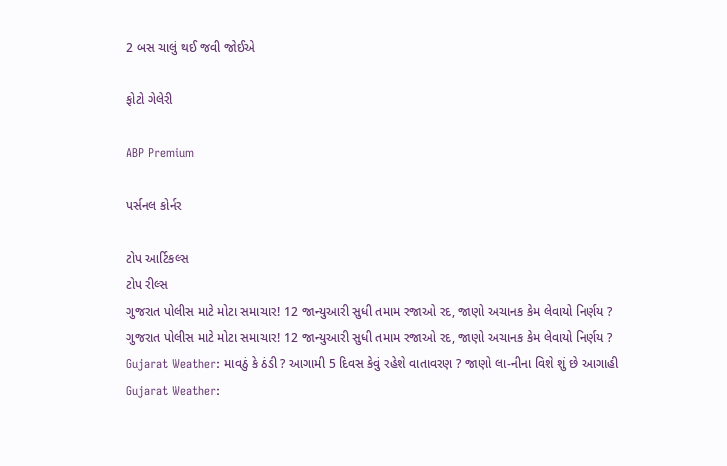2 બસ ચાલું થઈ જવી જોઈએ

ફોટો ગેલેરી

ABP Premium

પર્સનલ કોર્નર

ટોપ આર્ટિકલ્સ
ટોપ રીલ્સ
ગુજરાત પોલીસ માટે મોટા સમાચાર! 12 જાન્યુઆરી સુધી તમામ રજાઓ રદ, જાણો અચાનક કેમ લેવાયો નિર્ણય ?
ગુજરાત પોલીસ માટે મોટા સમાચાર! 12 જાન્યુઆરી સુધી તમામ રજાઓ રદ, જાણો અચાનક કેમ લેવાયો નિર્ણય ?
Gujarat Weather: માવઠું કે ઠંડી ? આગામી 5 દિવસ કેવું રહેશે વાતાવરણ ? જાણો લા-નીના વિશે શું છે આગાહી
Gujarat Weather: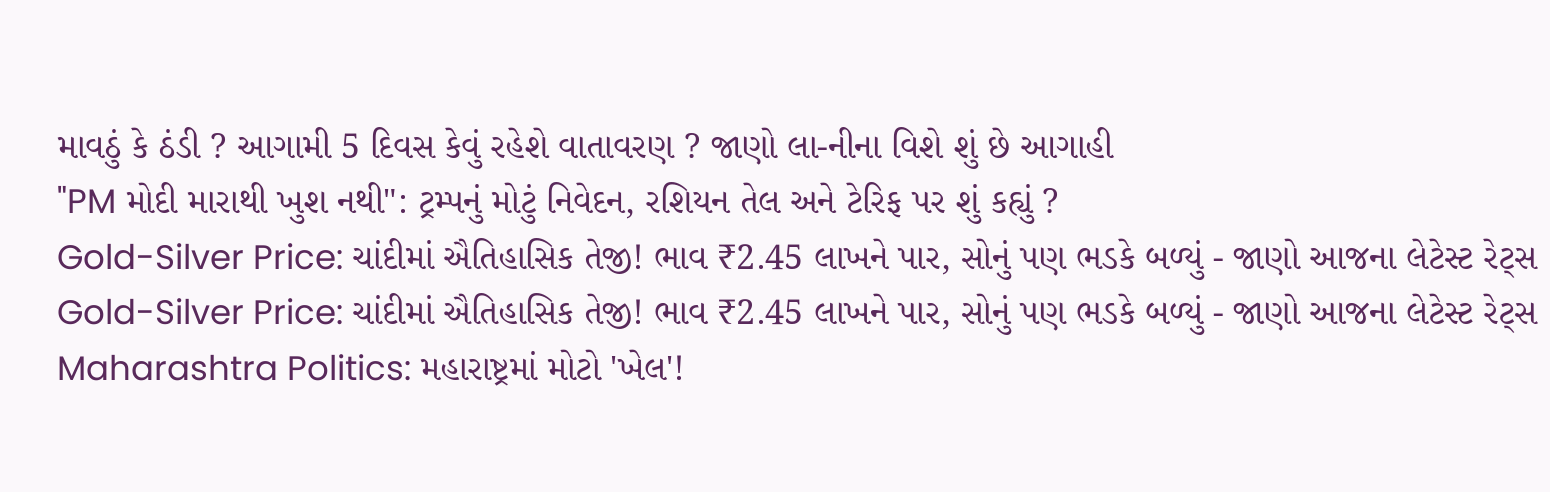માવઠું કે ઠંડી ? આગામી 5 દિવસ કેવું રહેશે વાતાવરણ ? જાણો લા-નીના વિશે શું છે આગાહી
"PM મોદી મારાથી ખુશ નથી": ટ્રમ્પનું મોટું નિવેદન, રશિયન તેલ અને ટેરિફ પર શું કહ્યું ?
Gold-Silver Price: ચાંદીમાં ઐતિહાસિક તેજી! ભાવ ₹2.45 લાખને પાર, સોનું પણ ભડકે બળ્યું - જાણો આજના લેટેસ્ટ રેટ્સ
Gold-Silver Price: ચાંદીમાં ઐતિહાસિક તેજી! ભાવ ₹2.45 લાખને પાર, સોનું પણ ભડકે બળ્યું - જાણો આજના લેટેસ્ટ રેટ્સ
Maharashtra Politics: મહારાષ્ટ્રમાં મોટો 'ખેલ'!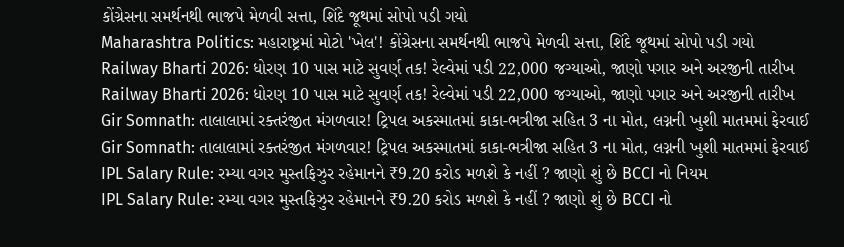કોંગ્રેસના સમર્થનથી ભાજપે મેળવી સત્તા, શિંદે જૂથમાં સોપો પડી ગયો
Maharashtra Politics: મહારાષ્ટ્રમાં મોટો 'ખેલ'! કોંગ્રેસના સમર્થનથી ભાજપે મેળવી સત્તા, શિંદે જૂથમાં સોપો પડી ગયો
Railway Bharti 2026: ધોરણ 10 પાસ માટે સુવર્ણ તક! રેલ્વેમાં પડી 22,000 જગ્યાઓ, જાણો પગાર અને અરજીની તારીખ
Railway Bharti 2026: ધોરણ 10 પાસ માટે સુવર્ણ તક! રેલ્વેમાં પડી 22,000 જગ્યાઓ, જાણો પગાર અને અરજીની તારીખ
Gir Somnath: તાલાલામાં રક્તરંજીત મંગળવાર! ટ્રિપલ અકસ્માતમાં કાકા-ભત્રીજા સહિત 3 ના મોત, લગ્નની ખુશી માતમમાં ફેરવાઈ
Gir Somnath: તાલાલામાં રક્તરંજીત મંગળવાર! ટ્રિપલ અકસ્માતમાં કાકા-ભત્રીજા સહિત 3 ના મોત, લગ્નની ખુશી માતમમાં ફેરવાઈ
IPL Salary Rule: રમ્યા વગર મુસ્તફિઝુર રહેમાનને ₹9.20 કરોડ મળશે કે નહીં ? જાણો શું છે BCCI નો નિયમ
IPL Salary Rule: રમ્યા વગર મુસ્તફિઝુર રહેમાનને ₹9.20 કરોડ મળશે કે નહીં ? જાણો શું છે BCCI નો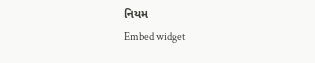નિયમ
Embed widget